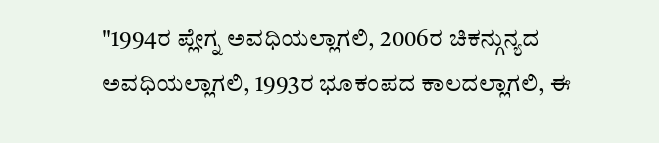"1994ರ ಪ್ಲೇಗ್ನ ಅವಧಿಯಲ್ಲಾಗಲಿ, 2006ರ ಚಿಕನ್ಗುನ್ಯದ ಅವಧಿಯಲ್ಲಾಗಲಿ, 1993ರ ಭೂಕಂಪದ ಕಾಲದಲ್ಲಾಗಲಿ, ಈ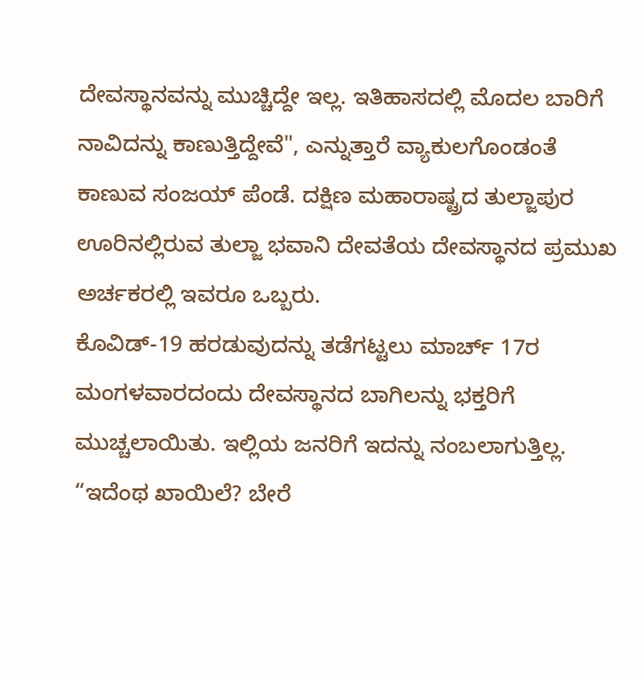ದೇವಸ್ಥಾನವನ್ನು ಮುಚ್ಚಿದ್ದೇ ಇಲ್ಲ. ಇತಿಹಾಸದಲ್ಲಿ ಮೊದಲ ಬಾರಿಗೆ ನಾವಿದನ್ನು ಕಾಣುತ್ತಿದ್ದೇವೆ", ಎನ್ನುತ್ತಾರೆ ವ್ಯಾಕುಲಗೊಂಡಂತೆ ಕಾಣುವ ಸಂಜಯ್ ಪೆಂಡೆ. ದಕ್ಷಿಣ ಮಹಾರಾಷ್ಟ್ರದ ತುಲ್ಜಾಪುರ ಊರಿನಲ್ಲಿರುವ ತುಲ್ಜಾ ಭವಾನಿ ದೇವತೆಯ ದೇವಸ್ಥಾನದ ಪ್ರಮುಖ ಅರ್ಚಕರಲ್ಲಿ ಇವರೂ ಒಬ್ಬರು.
ಕೊವಿಡ್-19 ಹರಡುವುದನ್ನು ತಡೆಗಟ್ಟಲು ಮಾರ್ಚ್ 17ರ ಮಂಗಳವಾರದಂದು ದೇವಸ್ಥಾನದ ಬಾಗಿಲನ್ನು ಭಕ್ತರಿಗೆ ಮುಚ್ಚಲಾಯಿತು. ಇಲ್ಲಿಯ ಜನರಿಗೆ ಇದನ್ನು ನಂಬಲಾಗುತ್ತಿಲ್ಲ. “ಇದೆಂಥ ಖಾಯಿಲೆ? ಬೇರೆ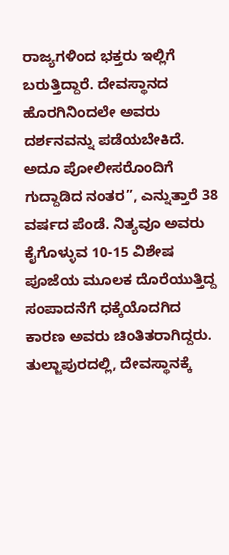ರಾಜ್ಯಗಳಿಂದ ಭಕ್ತರು ಇಲ್ಲಿಗೆ ಬರುತ್ತಿದ್ದಾರೆ. ದೇವಸ್ಥಾನದ ಹೊರಗಿನಿಂದಲೇ ಅವರು ದರ್ಶನವನ್ನು ಪಡೆಯಬೇಕಿದೆ. ಅದೂ ಪೋಲೀಸರೊಂದಿಗೆ ಗುದ್ದಾಡಿದ ನಂತರ”, ಎನ್ನುತ್ತಾರೆ 38 ವರ್ಷದ ಪೆಂಡೆ. ನಿತ್ಯವೂ ಅವರು ಕೈಗೊಳ್ಳುವ 10-15 ವಿಶೇಷ ಪೂಜೆಯ ಮೂಲಕ ದೊರೆಯುತ್ತಿದ್ದ ಸಂಪಾದನೆಗೆ ಧಕ್ಕೆಯೊದಗಿದ ಕಾರಣ ಅವರು ಚಿಂತಿತರಾಗಿದ್ದರು. ತುಲ್ಜಾಪುರದಲ್ಲಿ, ದೇವಸ್ಥಾನಕ್ಕೆ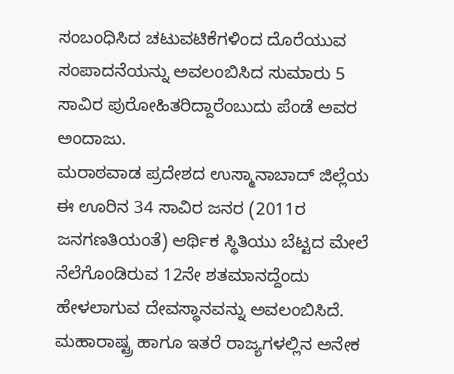ಸಂಬಂಧಿಸಿದ ಚಟುವಟಿಕೆಗಳಿಂದ ದೊರೆಯುವ ಸಂಪಾದನೆಯನ್ನು ಅವಲಂಬಿಸಿದ ಸುಮಾರು 5 ಸಾವಿರ ಪುರೋಹಿತರಿದ್ದಾರೆಂಬುದು ಪೆಂಡೆ ಅವರ ಅಂದಾಜು.
ಮರಾಠವಾಡ ಪ್ರದೇಶದ ಉಸ್ಮಾನಾಬಾದ್ ಜಿಲ್ಲೆಯ ಈ ಊರಿನ 34 ಸಾವಿರ ಜನರ (2011ರ ಜನಗಣತಿಯಂತೆ) ಆರ್ಥಿಕ ಸ್ಥಿತಿಯು ಬೆಟ್ಟದ ಮೇಲೆ ನೆಲೆಗೊಂಡಿರುವ 12ನೇ ಶತಮಾನದ್ದೆಂದು ಹೇಳಲಾಗುವ ದೇವಸ್ಥಾನವನ್ನು ಅವಲಂಬಿಸಿದೆ. ಮಹಾರಾಷ್ಟ್ರ ಹಾಗೂ ಇತರೆ ರಾಜ್ಯಗಳಲ್ಲಿನ ಅನೇಕ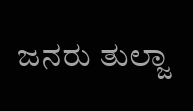ಜನರು ತುಲ್ಜಾ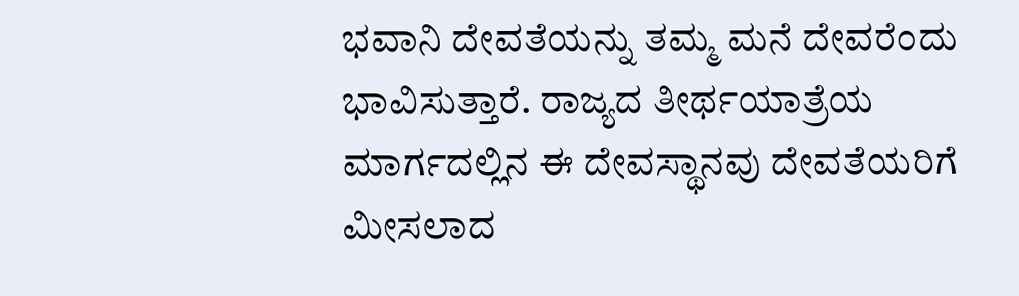ಭವಾನಿ ದೇವತೆಯನ್ನು ತಮ್ಮ ಮನೆ ದೇವರೆಂದು ಭಾವಿಸುತ್ತಾರೆ. ರಾಜ್ಯದ ತೀರ್ಥಯಾತ್ರೆಯ ಮಾರ್ಗದಲ್ಲಿನ ಈ ದೇವಸ್ಥಾನವು ದೇವತೆಯರಿಗೆ ಮೀಸಲಾದ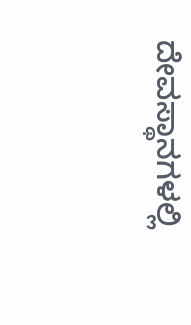ದೇವಸ್ಥಾನಗಳಲ್ಲಿ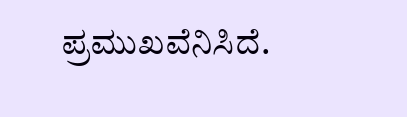ಪ್ರಮುಖವೆನಿಸಿದೆ.